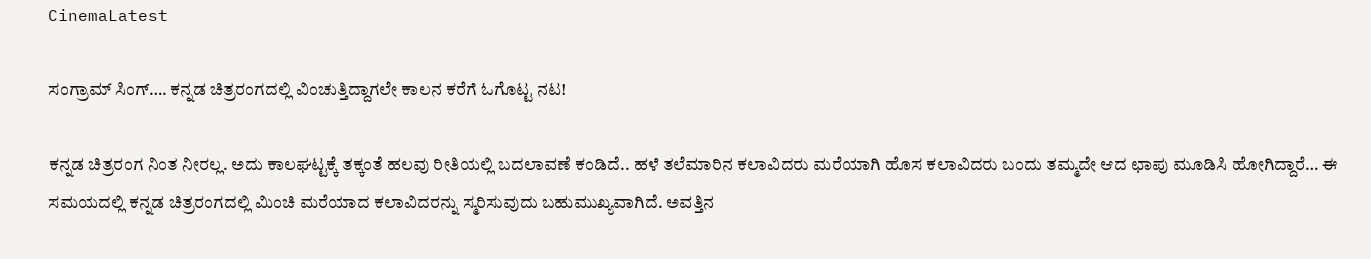CinemaLatest

ಸಂಗ್ರಾಮ್ ಸಿಂಗ್…. ಕನ್ನಡ ಚಿತ್ರರಂಗದಲ್ಲಿ ವಿಂಚುತ್ತಿದ್ದಾಗಲೇ ಕಾಲನ ಕರೆಗೆ ಓಗೊಟ್ಟ ನಟ!

ಕನ್ನಡ ಚಿತ್ರರಂಗ ನಿಂತ ನೀರಲ್ಲ. ಅದು ಕಾಲಘಟ್ಟಕ್ಕೆ ತಕ್ಕಂತೆ ಹಲವು ರೀತಿಯಲ್ಲಿ ಬದಲಾವಣೆ ಕಂಡಿದೆ.. ಹಳೆ ತಲೆಮಾರಿನ ಕಲಾವಿದರು ಮರೆಯಾಗಿ ಹೊಸ ಕಲಾವಿದರು ಬಂದು ತಮ್ಮದೇ ಆದ ಛಾಪು ಮೂಡಿಸಿ ಹೋಗಿದ್ದಾರೆ… ಈ ಸಮಯದಲ್ಲಿ ಕನ್ನಡ ಚಿತ್ರರಂಗದಲ್ಲಿ ಮಿಂಚಿ ಮರೆಯಾದ ಕಲಾವಿದರನ್ನು ಸ್ಮರಿಸುವುದು ಬಹುಮುಖ್ಯವಾಗಿದೆ. ಅವತ್ತಿನ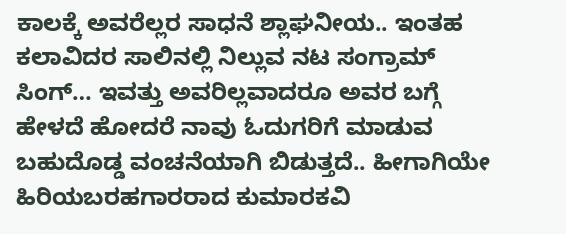ಕಾಲಕ್ಕೆ ಅವರೆಲ್ಲರ ಸಾಧನೆ ಶ್ಲಾಘನೀಯ.. ಇಂತಹ ಕಲಾವಿದರ ಸಾಲಿನಲ್ಲಿ ನಿಲ್ಲುವ ನಟ ಸಂಗ್ರಾಮ್ ಸಿಂಗ್… ಇವತ್ತು ಅವರಿಲ್ಲವಾದರೂ ಅವರ ಬಗ್ಗೆ ಹೇಳದೆ ಹೋದರೆ ನಾವು ಓದುಗರಿಗೆ ಮಾಡುವ ಬಹುದೊಡ್ಡ ವಂಚನೆಯಾಗಿ ಬಿಡುತ್ತದೆ.. ಹೀಗಾಗಿಯೇ ಹಿರಿಯಬರಹಗಾರರಾದ ಕುಮಾರಕವಿ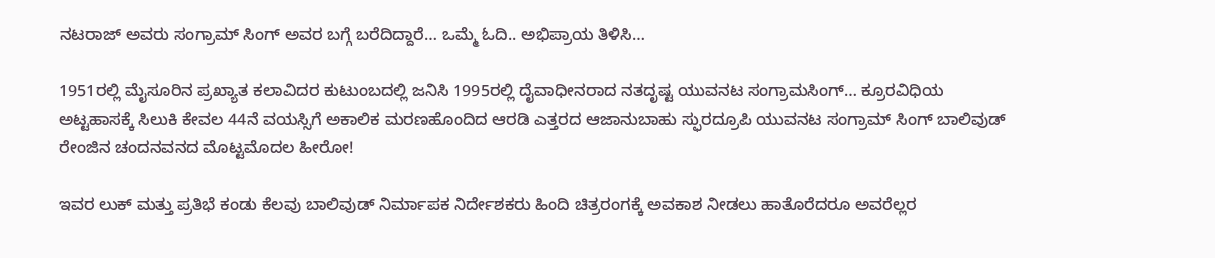ನಟರಾಜ್ ಅವರು ಸಂಗ್ರಾಮ್ ಸಿಂಗ್ ಅವರ ಬಗ್ಗೆ ಬರೆದಿದ್ದಾರೆ… ಒಮ್ಮೆ ಓದಿ.. ಅಭಿಪ್ರಾಯ ತಿಳಿಸಿ…

1951ರಲ್ಲಿ ಮೈಸೂರಿನ ಪ್ರಖ್ಯಾತ ಕಲಾವಿದರ ಕುಟುಂಬದಲ್ಲಿ ಜನಿಸಿ 1995ರಲ್ಲಿ ದೈವಾಧೀನರಾದ ನತದೃಷ್ಟ ಯುವನಟ ಸಂಗ್ರಾಮಸಿಂಗ್… ಕ್ರೂರವಿಧಿಯ ಅಟ್ಟಹಾಸಕ್ಕೆ ಸಿಲುಕಿ ಕೇವಲ 44ನೆ ವಯಸ್ಸಿಗೆ ಅಕಾಲಿಕ ಮರಣಹೊಂದಿದ ಆರಡಿ ಎತ್ತರದ ಆಜಾನುಬಾಹು ಸ್ಫುರದ್ರೂಪಿ ಯುವನಟ ಸಂಗ್ರಾಮ್ ಸಿಂಗ್ ಬಾಲಿವುಡ್ ರೇಂಜಿನ ಚಂದನವನದ ಮೊಟ್ಟಮೊದಲ ಹೀರೋ!

ಇವರ ಲುಕ್ ಮತ್ತು ಪ್ರತಿಭೆ ಕಂಡು ಕೆಲವು ಬಾಲಿವುಡ್ ನಿರ್ಮಾಪಕ ನಿರ್ದೇಶಕರು ಹಿಂದಿ ಚಿತ್ರರಂಗಕ್ಕೆ ಅವಕಾಶ ನೀಡಲು ಹಾತೊರೆದರೂ ಅವರೆಲ್ಲರ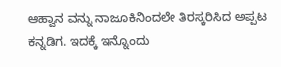ಆಹ್ವಾನ ವನ್ನು ನಾಜೂಕಿನಿಂದಲೇ ತಿರಸ್ಕರಿಸಿದ ಅಪ್ಪಟ ಕನ್ನಡಿಗ. ಇದಕ್ಕೆ ಇನ್ನೊಂದು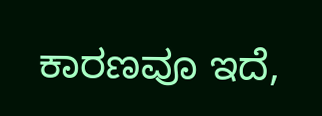ಕಾರಣವೂ ಇದೆ,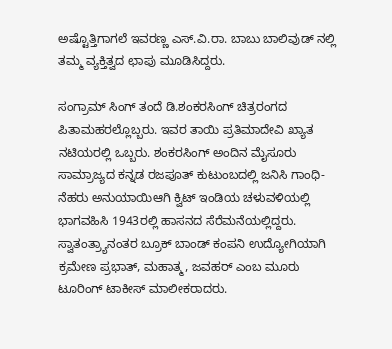ಅಷ್ಟೊತ್ತಿಗಾಗಲೆ ಇವರಣ್ಣ ಎಸ್.ವಿ.ರಾ. ಬಾಬು ಬಾಲಿವುಡ್ ನಲ್ಲಿ ತಮ್ಮ ವ್ಯಕ್ತಿತ್ವದ ಛಾಪು ಮೂಡಿಸಿದ್ದರು.

ಸಂಗ್ರಾಮ್ ಸಿಂಗ್ ತಂದೆ ಡಿ.ಶಂಕರಸಿಂಗ್ ಚಿತ್ರರಂಗದ ಪಿತಾಮಹರಲ್ಲೊಬ್ಬರು. ಇವರ ತಾಯಿ ಪ್ರತಿಮಾದೇವಿ ಖ್ಯಾತ ನಟಿಯರಲ್ಲಿ ಒಬ್ಬರು. ಶಂಕರಸಿಂಗ್ ಅಂದಿನ ಮೈಸೂರು ಸಾಮ್ರಾಜ್ಯದ ಕನ್ನಡ ರಜಪೂತ್ ಕುಟುಂಬದಲ್ಲಿ ಜನಿಸಿ ಗಾಂಧಿ-ನೆಹರು ಅನುಯಾಯಿಆಗಿ ಕ್ವಿಟ್‍ ಇಂಡಿಯ ಚಳುವಳಿಯಲ್ಲಿ ಭಾಗವಹಿಸಿ 1943ರಲ್ಲಿ ಹಾಸನದ ಸೆರೆಮನೆಯಲ್ಲಿದ್ದರು. ಸ್ವಾತಂತ್ರ್ಯಾನಂತರ ಬ್ರೂಕ್ ಬಾಂಡ್ ಕಂಪನಿ ಉದ್ಯೋಗಿಯಾಗಿ ಕ್ರಮೇಣ ಪ್ರಭಾತ್, ಮಹಾತ್ಮ, ಜವಹರ್ ಎಂಬ ಮೂರು ಟೂರಿಂಗ್ ಟಾಕೀಸ್‍ ಮಾಲೀಕರಾದರು.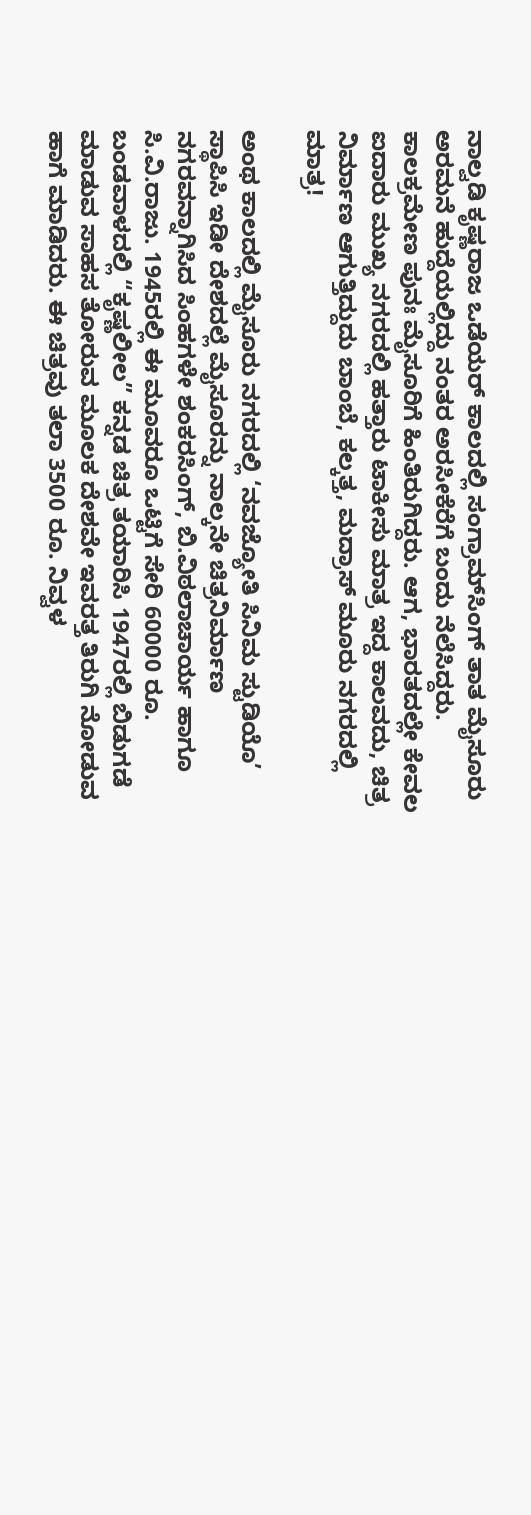ನಾಲ್ವಡಿ ಕೃಷ್ಣರಾಜ ಒಡೆಯರ್ ಕಾಲದಲ್ಲಿ ಸಂಗ್ರಾಮ್‍ಸಿಂಗ್ ತಾತ ಮೈಸೂರು ಅರಮನೆ ಹುದ್ದೆಯಲ್ಲಿದ್ದು ನಂತರ ಅರಸೀಕೆರೆಗೆ ಬಂದು ನೆಲೆಸಿದ್ದರು. ಕಾಲಕ್ರಮೇಣ ಪುನಃ ಮೈಸೂರಿಗೆ ಹಿಂತಿರುಗಿದ್ದರು. ಆಗ, ಭಾರತದಲ್ಲೇ ಕೇವಲ ಐದಾರು ಮುಖ್ಯ ನಗರದಲ್ಲಿ ಹತ್ತಾರು ಟಾಕೀಸು ಮಾತ್ರ ಇದ್ದ ಕಾಲವದು, ಚಿತ್ರ ನಿರ್ಮಾಣ ಆಗುತ್ತಿದ್ದುದು ಬಾಂಬೆ, ಕಲ್ಕತ್ತ, ಮದ್ರಾಸ್ ಮೂರು ನಗರದಲ್ಲಿ ಮಾತ್ರ!

ಅಂಥ ಕಾಲದಲ್ಲಿ ಮೈಸೂರು ನಗರದಲ್ಲಿ ‘ನವಜ್ಯೋತಿ ಸಿನಿಮ ಸ್ಟುಡಿಯೊ’ ಸ್ಥಾಪಿಸಿ ಇಡೀ ದೇಶದಲ್ಲೆ ಮೈಸೂರನ್ನು ನಾಲ್ಕನೇ ಚಿತ್ರನಿರ್ಮಾಣ ನಗರವನ್ನಾಗಿಸಿದ ಸಿಂಹಗಳೇ ಶಂಕರಸಿಂಗ್, ಬಿ.ವಿಠಲಾಚಾರ್ಯ ಹಾಗೂ ಸಿ.ವಿ.ರಾಜು. 1945ರಲ್ಲಿ ಈ ಮೂವರೂ ಒಟ್ಟಿಗೆ ಸೇರಿ 60000 ರೂ. ಬಂಡವಾಳದಲ್ಲಿ “ಕೃಷ್ಣಲೀಲ” ಕನ್ನಡ ಚಿತ್ರ ತಯಾರಿಸಿ 1947ರಲ್ಲಿ ಬಿಡುಗಡೆ ಮಾಡುವ ಸಾಹಸ ತೋರುವ ಮೂಲಕ ದೇಶವೇ ಇವರತ್ತ ತಿರುಗಿ ನೋಡುವ ಹಾಗೆ ಮಾಡಿದರು. ಈ ಚಿತ್ರವು ತಲಾ 3500 ರೂ. ನಿವ್ವಳ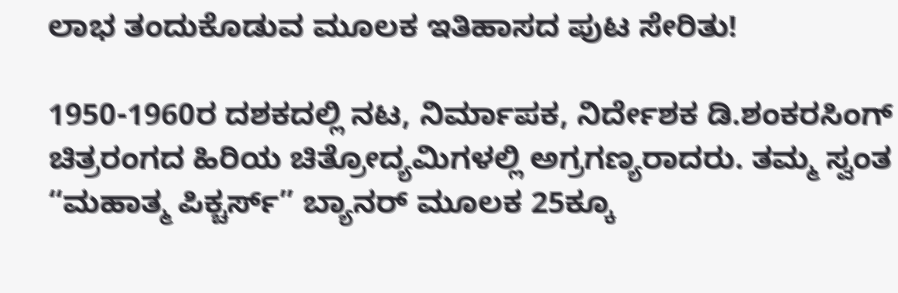ಲಾಭ ತಂದುಕೊಡುವ ಮೂಲಕ ಇತಿಹಾಸದ ಪುಟ ಸೇರಿತು!

1950-1960ರ ದಶಕದಲ್ಲಿ ನಟ, ನಿರ್ಮಾಪಕ, ನಿರ್ದೇಶಕ ಡಿ.ಶಂಕರಸಿಂಗ್ ಚಿತ್ರರಂಗದ ಹಿರಿಯ ಚಿತ್ರೋದ್ಯಮಿಗಳಲ್ಲಿ ಅಗ್ರಗಣ್ಯರಾದರು. ತಮ್ಮ ಸ್ವಂತ “ಮಹಾತ್ಮ ಪಿಕ್ಚರ್ಸ್” ಬ್ಯಾನರ್ ಮೂಲಕ 25ಕ್ಕೂ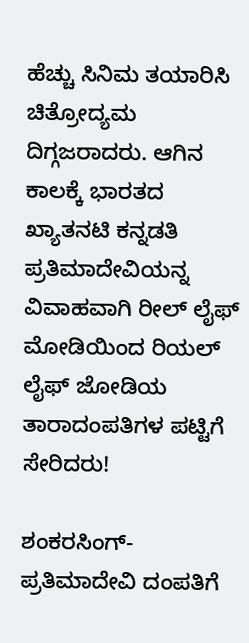ಹೆಚ್ಚು ಸಿನಿಮ ತಯಾರಿಸಿ ಚಿತ್ರೋದ್ಯಮ ದಿಗ್ಗಜರಾದರು. ಆಗಿನ ಕಾಲಕ್ಕೆ ಭಾರತದ ಖ್ಯಾತನಟಿ ಕನ್ನಡತಿ ಪ್ರತಿಮಾದೇವಿಯನ್ನ ವಿವಾಹವಾಗಿ ರೀಲ್ ಲೈಫ್ ಮೋಡಿಯಿಂದ ರಿಯಲ್ ಲೈಫ್ ಜೋಡಿಯ ತಾರಾದಂಪತಿಗಳ ಪಟ್ಟಿಗೆ ಸೇರಿದರು!

ಶಂಕರಸಿಂಗ್-ಪ್ರತಿಮಾದೇವಿ ದಂಪತಿಗೆ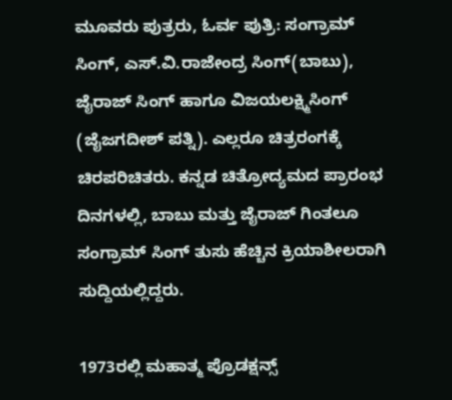ಮೂವರು ಪುತ್ರರು, ಓರ್ವ ಪುತ್ರಿ: ಸಂಗ್ರಾಮ್ ಸಿಂಗ್, ಎಸ್.ವಿ.ರಾಜೇಂದ್ರ ಸಿಂಗ್‍(ಬಾಬು), ಜೈರಾಜ್‍ ಸಿಂಗ್ ಹಾಗೂ ವಿಜಯಲಕ್ಷ್ಮಿಸಿಂಗ್ (ಜೈಜಗದೀಶ್ ಪತ್ನಿ). ಎಲ್ಲರೂ ಚಿತ್ರರಂಗಕ್ಕೆ ಚಿರಪರಿಚಿತರು. ಕನ್ನಡ ಚಿತ್ರೋದ್ಯಮದ ಪ್ರಾರಂಭ ದಿನಗಳಲ್ಲಿ, ಬಾಬು ಮತ್ತು ಜೈರಾಜ್‍ ಗಿಂತಲೂ ಸಂಗ್ರಾಮ್‍ ಸಿಂಗ್ ತುಸು ಹೆಚ್ಚಿನ ಕ್ರಿಯಾಶೀಲರಾಗಿ ಸುದ್ದಿಯಲ್ಲಿದ್ದರು.

1973ರಲ್ಲಿ ಮಹಾತ್ಮ ಪ್ರೊಡಕ್ಷನ್ಸ್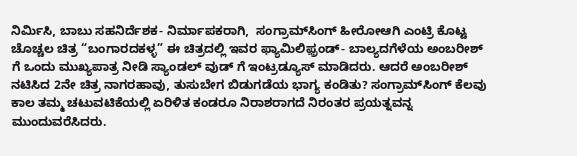ನಿರ್ಮಿಸಿ, ಬಾಬು ಸಹನಿರ್ದೆಶಕ- ನಿರ್ಮಾಪಕರಾಗಿ,  ಸಂಗ್ರಾಮ್‍ಸಿಂಗ್ ಹೀರೋಆಗಿ ಎಂಟ್ರಿ ಕೊಟ್ಟ ಚೊಚ್ಚಲ ಚಿತ್ರ “ಬಂಗಾರದಕಳ್ಳ” ಈ ಚಿತ್ರದಲ್ಲಿ ಇವರ ಫ್ಯಾಮಿಲಿಫ಼್ರಂಡ್- ಬಾಲ್ಯದಗೆಳೆಯ ಅಂಬರೀಶ್ ಗೆ ಒಂದು ಮುಖ್ಯಪಾತ್ರ ನೀಡಿ ಸ್ಯಾಂಡಲ್‍ ವುಡ್ ಗೆ ಇಂಟ್ರಡ್ಯೂಸ್ ಮಾಡಿದರು. ಆದರೆ ಅಂಬರೀಶ್ ನಟಿಸಿದ 2ನೇ ಚಿತ್ರ ನಾಗರಹಾವು, ತುಸುಬೇಗ ಬಿಡುಗಡೆಯ ಭಾಗ್ಯ ಕಂಡಿತು? ಸಂಗ್ರಾಮ್‍ಸಿಂಗ್ ಕೆಲವು ಕಾಲ ತಮ್ಮ ಚಟುವಟಿಕೆಯಲ್ಲಿ ಏರಿಳಿತ ಕಂಡರೂ ನಿರಾಶರಾಗದೆ ನಿರಂತರ ಪ್ರಯತ್ನವನ್ನ ಮುಂದುವರೆಸಿದರು.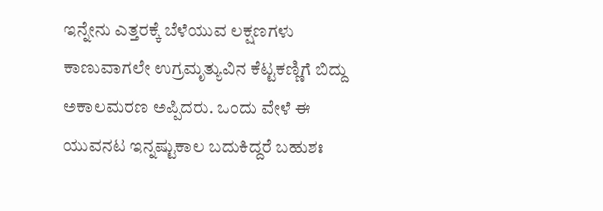ಇನ್ನೇನು ಎತ್ತರಕ್ಕೆ ಬೆಳೆಯುವ ಲಕ್ಷಣಗಳು ಕಾಣುವಾಗಲೇ ಉಗ್ರಮೃತ್ಯುವಿನ ಕೆಟ್ಟಕಣ್ಣಿಗೆ ಬಿದ್ದು ಅಕಾಲಮರಣ ಅಪ್ಪಿದರು. ಒಂದು ವೇಳೆ ಈ ಯುವನಟ ಇನ್ನಷ್ಟುಕಾಲ ಬದುಕಿದ್ದರೆ ಬಹುಶಃ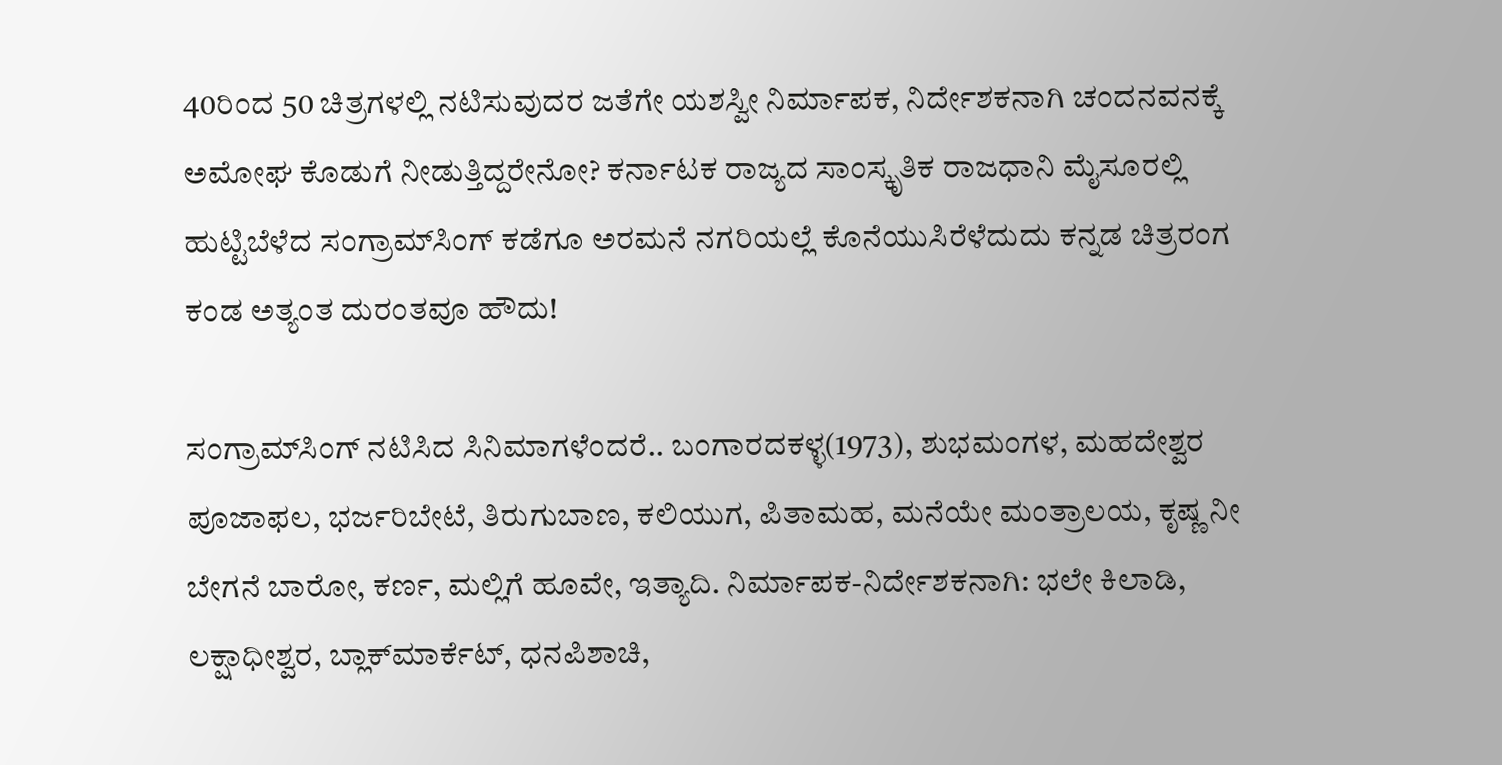40ರಿಂದ 50 ಚಿತ್ರಗಳಲ್ಲಿ ನಟಿಸುವುದರ ಜತೆಗೇ ಯಶಸ್ವೀ ನಿರ್ಮಾಪಕ, ನಿರ್ದೇಶಕನಾಗಿ ಚಂದನವನಕ್ಕೆ ಅಮೋಘ ಕೊಡುಗೆ ನೀಡುತ್ತಿದ್ದರೇನೋ? ಕರ್ನಾಟಕ ರಾಜ್ಯದ ಸಾಂಸ್ಕೃತಿಕ ರಾಜಧಾನಿ ಮೈಸೂರಲ್ಲಿ ಹುಟ್ಟಿಬೆಳೆದ ಸಂಗ್ರಾಮ್‍ಸಿಂಗ್ ಕಡೆಗೂ ಅರಮನೆ ನಗರಿಯಲ್ಲೆ ಕೊನೆಯುಸಿರೆಳೆದುದು ಕನ್ನಡ ಚಿತ್ರರಂಗ ಕಂಡ ಅತ್ಯಂತ ದುರಂತವೂ ಹೌದು!

ಸಂಗ್ರಾಮ್‍ಸಿಂಗ್ ನಟಿಸಿದ ಸಿನಿಮಾಗಳೆಂದರೆ.. ಬಂಗಾರದಕಳ್ಳ(1973), ಶುಭಮಂಗಳ, ಮಹದೇಶ್ವರ ಪೂಜಾಫಲ, ಭರ್ಜರಿಬೇಟೆ, ತಿರುಗುಬಾಣ, ಕಲಿಯುಗ, ಪಿತಾಮಹ, ಮನೆಯೇ ಮಂತ್ರಾಲಯ, ಕೃಷ್ಣ ನೀ ಬೇಗನೆ ಬಾರೋ, ಕರ್ಣ, ಮಲ್ಲಿಗೆ ಹೂವೇ, ಇತ್ಯಾದಿ. ನಿರ್ಮಾಪಕ-ನಿರ್ದೇಶಕನಾಗಿ: ಭಲೇ ಕಿಲಾಡಿ, ಲಕ್ಷಾಧೀಶ್ವರ, ಬ್ಲಾಕ್‍ಮಾರ್ಕೆಟ್, ಧನಪಿಶಾಚಿ,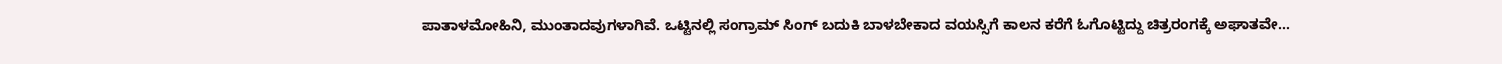ಪಾತಾಳಮೋಹಿನಿ, ಮುಂತಾದವುಗಳಾಗಿವೆ. ಒಟ್ಟಿನಲ್ಲಿ ಸಂಗ್ರಾಮ್ ಸಿಂಗ್ ಬದುಕಿ ಬಾಳಬೇಕಾದ ವಯಸ್ಸಿಗೆ ಕಾಲನ ಕರೆಗೆ ಓಗೊಟ್ಟಿದ್ದು ಚಿತ್ರರಂಗಕ್ಕೆ ಅಘಾತವೇ…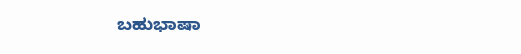ಬಹುಭಾಷಾ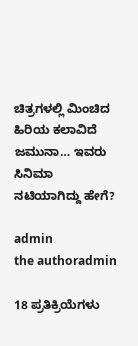ಚಿತ್ರಗಳಲ್ಲಿ ಮಿಂಚಿದ ಹಿರಿಯ ಕಲಾವಿದೆ ಜಮುನಾ… ಇವರು ಸಿನಿಮಾ ನಟಿಯಾಗಿದ್ದು ಹೇಗೆ?

admin
the authoradmin

18 ಪ್ರತಿಕ್ರಿಯೆಗಳು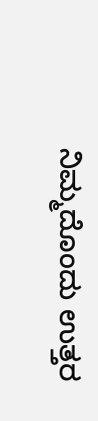ನಿಮ್ಮದೊಂದು ಉತ್ತರ